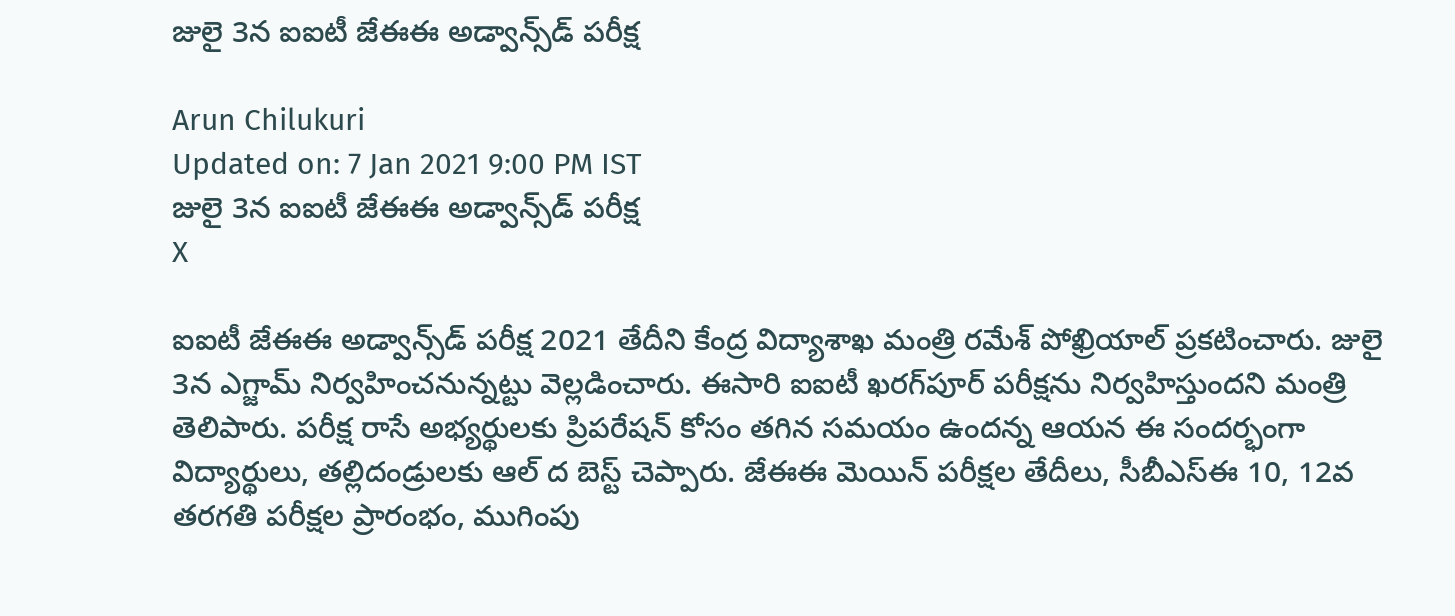జులై 3న ఐఐటీ జేఈఈ అడ్వాన్స్‌డ్ పరీక్ష

Arun Chilukuri
Updated on: 7 Jan 2021 9:00 PM IST
జులై 3న ఐఐటీ జేఈఈ అడ్వాన్స్‌డ్ పరీక్ష
X

ఐఐటీ జేఈఈ అడ్వాన్స్‌డ్‌ పరీక్ష 2021 తేదీని కేంద్ర విద్యాశాఖ మంత్రి రమేశ్‌ పోఖ్రియాల్‌ ప్రకటించారు. జులై 3న ఎగ్జామ్ నిర్వహించనున్నట్టు వెల్లడించారు. ఈసారి ఐఐటీ ఖరగ్‌పూర్‌ పరీక్షను నిర్వహిస్తుందని మంత్రి తెలిపారు. పరీక్ష రాసే అభ్యర్థులకు ప్రిపరేషన్ కోసం తగిన సమయం ఉందన్న ఆయన ఈ సందర్భంగా విద్యార్థులు, తల్లిదండ్రులకు ఆల్‌ ద బెస్ట్‌ చెప్పారు. జేఈఈ మెయిన్‌ పరీక్షల తేదీలు, సీబీఎస్‌ఈ 10, 12వ తరగతి పరీక్షల ప్రారంభం, ముగింపు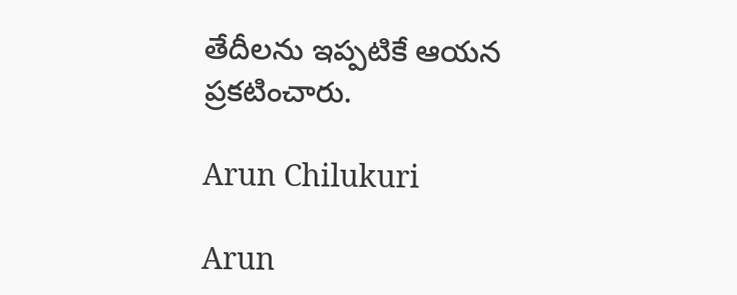తేదీలను ఇప్పటికే ఆయన ప్రకటించారు.

Arun Chilukuri

Arun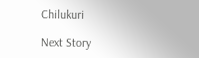Chilukuri

Next Story